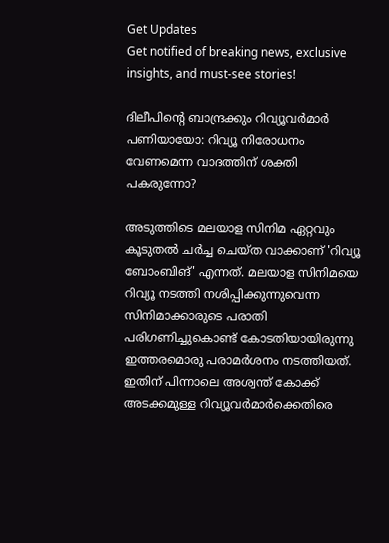Get Updates
Get notified of breaking news, exclusive insights, and must-see stories!

ദിലീപിന്റെ ബാന്ദ്രക്കും റിവ്യൂവർമാർ പണിയായോ: റിവ്യൂ നിരോധനം വേണമെന്ന വാദത്തിന് ശക്തി പകരുന്നോ?

അടുത്തിടെ മലയാള സിനിമ ഏറ്റവും കൂടുതല്‍ ചർച്ച ചെയ്ത വാക്കാണ് 'റിവ്യൂ ബോംബിങ്' എന്നത്. മലയാള സിനിമയെ റിവ്യൂ നടത്തി നശിപ്പിക്കുന്നുവെന്ന സിനിമാക്കാരുടെ പരാതി പരിഗണിച്ചുകൊണ്ട് കോടതിയായിരുന്നു ഇത്തരമൊരു പരാമർശനം നടത്തിയത്. ഇതിന് പിന്നാലെ അശ്വന്ത് കോക്ക് അടക്കമുള്ള റിവ്യൂവർമാർക്കെതിരെ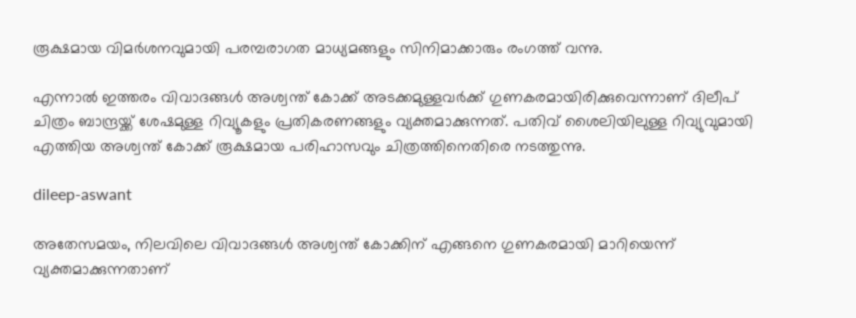രൂക്ഷമായ വിമർശനവുമായി പരമ്പരാഗത മാധ്യമങ്ങളും സിനിമാക്കാരും രംഗത്ത് വന്നു.

എന്നാല്‍ ഇത്തരം വിവാദങ്ങള്‍ അശ്വന്ത് കോക്ക് അടക്കമുള്ളവർക്ക് ഗുണകരമായിരിക്കുവെന്നാണ് ദിലീപ് ചിത്രം ബാന്ദ്രയ്ക്ക് ശേഷമുള്ള റിവ്യൂകളും പ്രതികരണങ്ങളും വ്യക്തമാക്കുന്നത്. പതിവ് ശൈലിയിലുള്ള റിവ്യുവുമായി എത്തിയ അശ്വന്ത് കോക്ക് രൂക്ഷമായ പരിഹാസവും ചിത്രത്തിനെതിരെ നടത്തുന്നു.

dileep-aswant

അതേസമയം, നിലവിലെ വിവാദങ്ങള്‍ അശ്വന്ത് കോക്കിന് എങ്ങനെ ഗുണകരമായി മാറിയെന്ന് വ്യക്തമാക്കുന്നതാണ്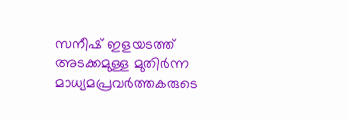സനീഷ് ഇളയടത്ത് അടക്കമുള്ള മുതിർന്ന മാധ്യമപ്രവർത്തകരുടെ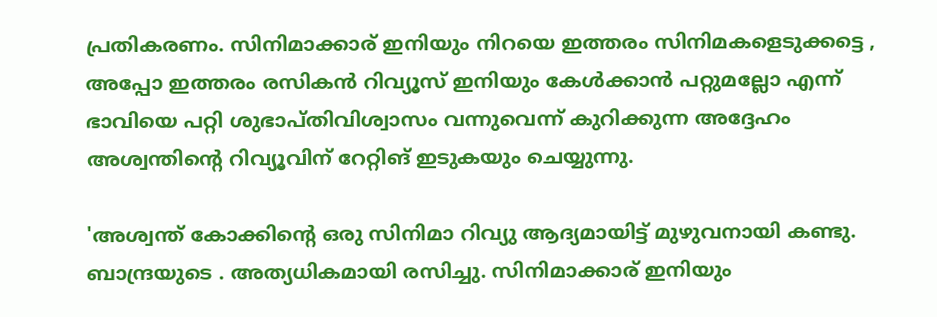പ്രതികരണം. സിനിമാക്കാര് ഇനിയും നിറയെ ഇത്തരം സിനിമകളെടുക്കട്ടെ , അപ്പോ ഇത്തരം രസികൻ റിവ്യൂസ് ഇനിയും കേൾക്കാൻ പറ്റുമല്ലോ എന്ന് ഭാവിയെ പറ്റി ശുഭാപ്തിവിശ്വാസം വന്നുവെന്ന് കുറിക്കുന്ന അദ്ദേഹം അശ്വന്തിന്റെ റിവ്യൂവിന് റേറ്റിങ് ഇടുകയും ചെയ്യുന്നു.

'അശ്വന്ത് കോക്കിന്റെ ഒരു സിനിമാ റിവ്യു ആദ്യമായിട്ട് മുഴുവനായി കണ്ടു. ബാന്ദ്രയുടെ . അത്യധികമായി രസിച്ചു. സിനിമാക്കാര് ഇനിയും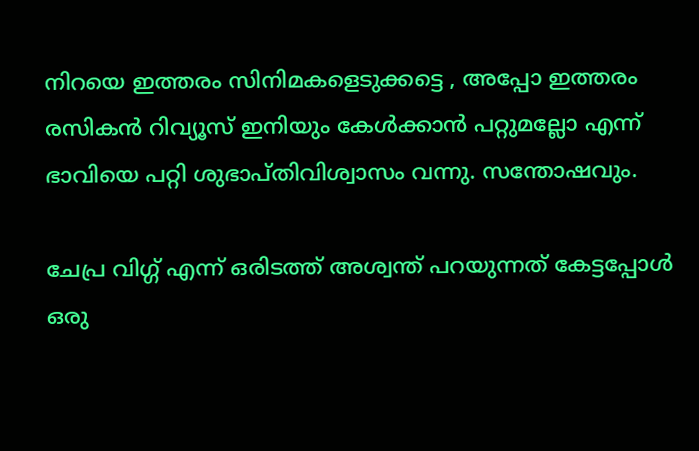നിറയെ ഇത്തരം സിനിമകളെടുക്കട്ടെ , അപ്പോ ഇത്തരം രസികൻ റിവ്യൂസ് ഇനിയും കേൾക്കാൻ പറ്റുമല്ലോ എന്ന് ഭാവിയെ പറ്റി ശുഭാപ്തിവിശ്വാസം വന്നു. സന്തോഷവും.

ചേപ്ര വിഗ്ഗ് എന്ന് ഒരിടത്ത് അശ്വന്ത് പറയുന്നത് കേട്ടപ്പോൾ ഒരു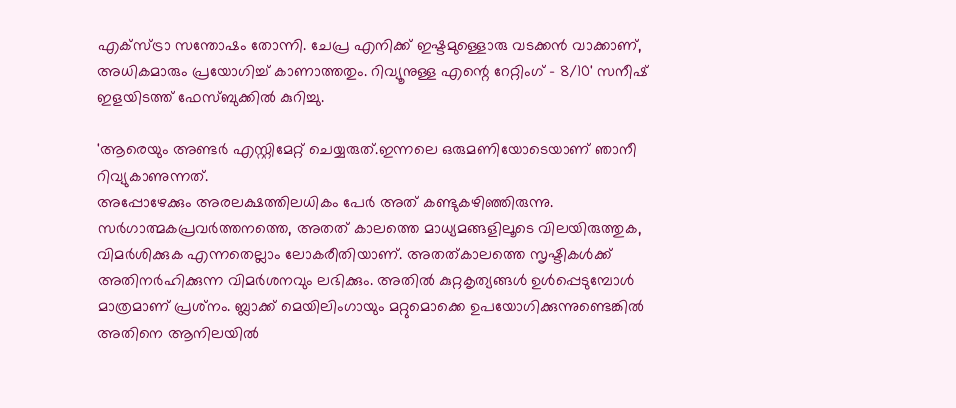എക്സ്ട്രാ സന്തോഷം തോന്നി. ചേപ്ര എനിക്ക് ഇഷ്ടമുള്ളൊരു വടക്കൻ വാക്കാണ്, അധികമാരും പ്രയോഗിച്ച് കാണാത്തതും. റിവ്യൂനുള്ള എന്റെ റേറ്റിംഗ് - 8/10' സനീഷ് ഇളയിടത്ത് ഫേസ്ബുക്കില്‍ കുറിച്ചു.

'ആരെയും അണ്ടര്‍ എസ്റ്റിമേറ്റ് ചെയ്യരുത്.ഇന്നലെ ഒരുമണിയോടെയാണ് ഞാനീ റിവ്യുകാണുന്നത്.
അപ്പോഴേക്കും അരലക്ഷത്തിലധികം പേര്‍ അത് കണ്ടുകഴിഞ്ഞിരുന്നു. സര്‍ഗാത്മകപ്രവര്‍ത്തനത്തെ, അതത് കാലത്തെ മാധ്യമങ്ങളിലൂടെ വിലയിരുത്തുക, വിമര്‍ശിക്കുക എന്നതെല്ലാം ലോകരീതിയാണ്. അതത്കാലത്തെ സൃഷ്ടികള്‍ക്ക് അതിനര്‍ഹിക്കുന്ന വിമര്‍ശനവും ലഭിക്കും. അതില്‍ കുറ്റകൃത്യങ്ങള്‍ ഉള്‍പ്പെടുമ്പോള്‍ മാത്രമാണ് പ്രശ്‌നം. ബ്ലാക്ക് മെയിലിംഗായും മറ്റുമൊക്കെ ഉപയോഗിക്കുന്നുണ്ടെങ്കില്‍ അതിനെ ആനിലയില്‍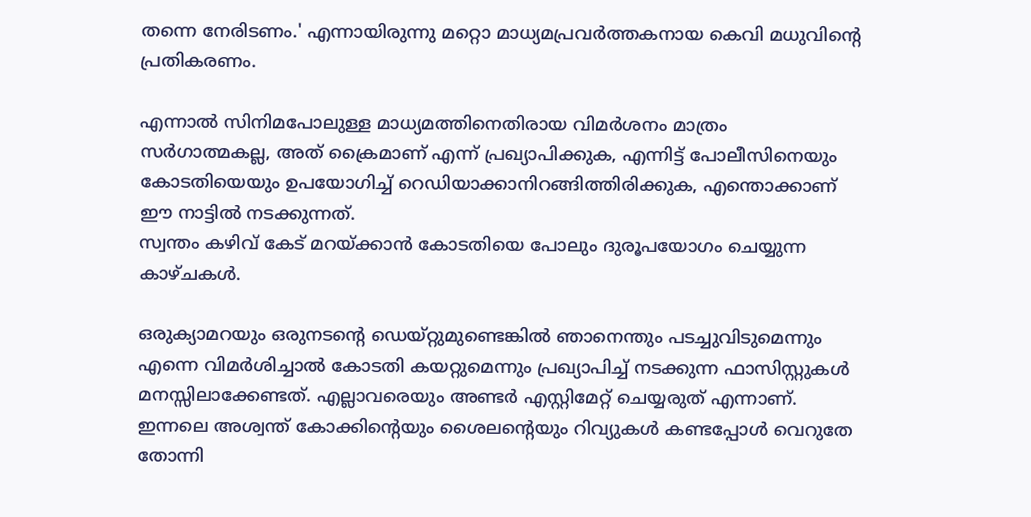തന്നെ നേരിടണം.' എന്നായിരുന്നു മറ്റൊ മാധ്യമപ്രവർത്തകനായ കെവി മധുവിന്റെ പ്രതികരണം.

എന്നാല്‍ സിനിമപോലുള്ള മാധ്യമത്തിനെതിരായ വിമര്‍ശനം മാത്രം സര്‍ഗാത്മകല്ല, അത് ക്രൈമാണ് എന്ന് പ്രഖ്യാപിക്കുക, എന്നിട്ട് പോലീസിനെയും കോടതിയെയും ഉപയോഗിച്ച് റെഡിയാക്കാനിറങ്ങിത്തിരിക്കുക, എന്തൊക്കാണ് ഈ നാട്ടില്‍ നടക്കുന്നത്.
സ്വന്തം കഴിവ് കേട് മറയ്ക്കാന്‍ കോടതിയെ പോലും ദുരൂപയോഗം ചെയ്യുന്ന കാഴ്ചകള്‍.

ഒരുക്യാമറയും ഒരുനടന്റെ ഡെയ്റ്റുമുണ്ടെങ്കില്‍ ഞാനെന്തും പടച്ചുവിടുമെന്നും എന്നെ വിമര്‍ശിച്ചാല്‍ കോടതി കയറ്റുമെന്നും പ്രഖ്യാപിച്ച് നടക്കുന്ന ഫാസിസ്റ്റുകള്‍ മനസ്സിലാക്കേണ്ടത്. എല്ലാവരെയും അണ്ടര്‍ എസ്റ്റിമേറ്റ് ചെയ്യരുത് എന്നാണ്. ഇന്നലെ അശ്വന്ത് കോക്കിന്റെയും ശൈലന്റെയും റിവ്യുകള്‍ കണ്ടപ്പോള്‍ വെറുതേ തോന്നി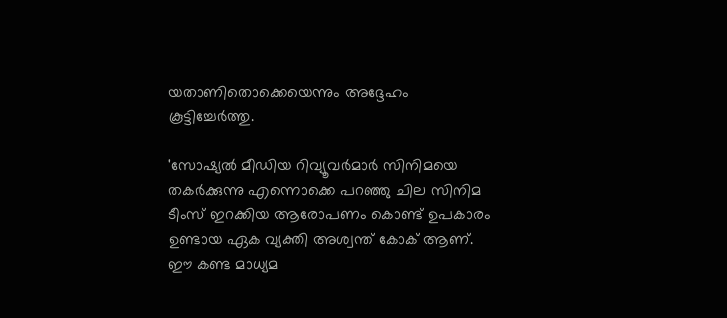യതാണിതൊക്കെയെന്നും അദ്ദേഹം കൂട്ടിച്ചേർത്തു.

'സോഷ്യൽ മീഡിയ റിവ്യൂവർമാർ സിനിമയെ തകർക്കുന്നു എന്നൊക്കെ പറഞ്ഞു ചില സിനിമ ടീംസ് ഇറക്കിയ ആരോപണം കൊണ്ട് ഉപകാരം ഉണ്ടായ ഏക വ്യക്തി അശ്വന്ത് കോക് ആണ്. ഈ കണ്ട മാധ്യമ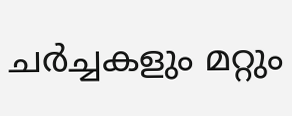ചർച്ചകളും മറ്റും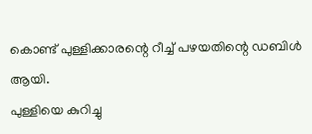കൊണ്ട് പുള്ളിക്കാരന്റെ റീച്ച് പഴയതിന്റെ ഡബിൾ ആയി.
പുള്ളിയെ കുറിച്ചു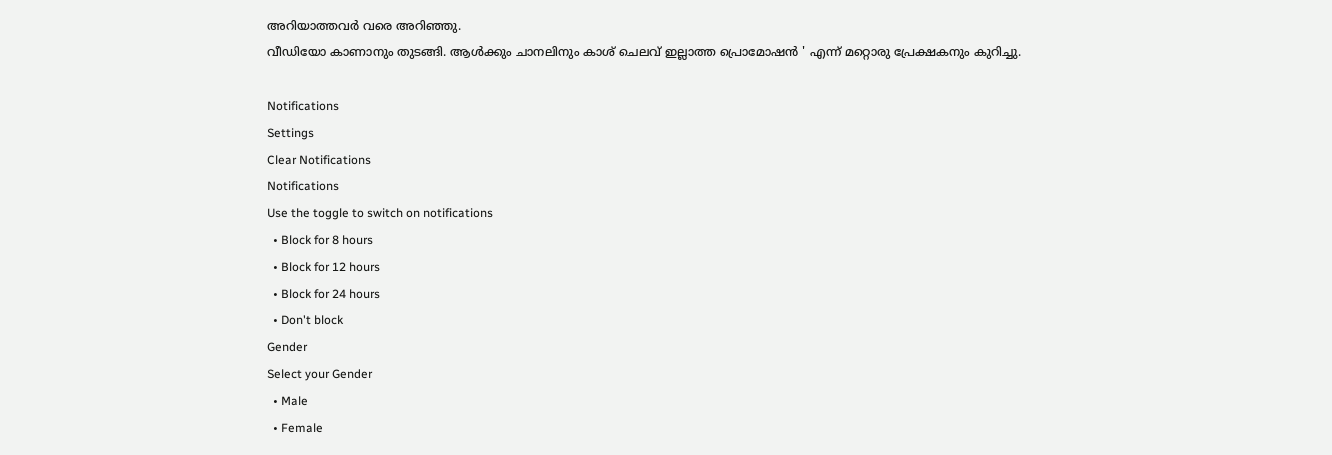അറിയാത്തവർ വരെ അറിഞ്ഞു.
വീഡിയോ കാണാനും തുടങ്ങി. ആൾക്കും ചാനലിനും കാശ് ചെലവ് ഇല്ലാത്ത പ്രൊമോഷൻ ' എന്ന് മറ്റൊരു പ്രേക്ഷകനും കുറിച്ചു.

Notifications
Settings
Clear Notifications
Notifications
Use the toggle to switch on notifications
  • Block for 8 hours
  • Block for 12 hours
  • Block for 24 hours
  • Don't block
Gender
Select your Gender
  • Male
  • Female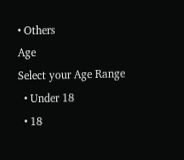• Others
Age
Select your Age Range
  • Under 18
  • 18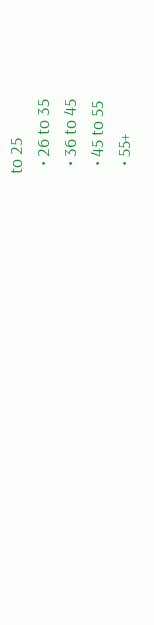to 25
  • 26 to 35
  • 36 to 45
  • 45 to 55
  • 55+